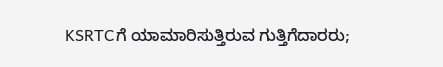KSRTCಗೆ ಯಾಮಾರಿಸುತ್ತಿರುವ ಗುತ್ತಿಗೆದಾರರು;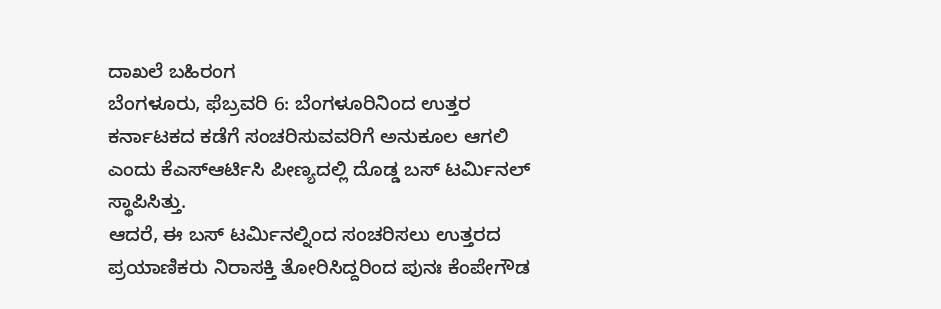ದಾಖಲೆ ಬಹಿರಂಗ
ಬೆಂಗಳೂರು, ಫೆಬ್ರವರಿ 6: ಬೆಂಗಳೂರಿನಿಂದ ಉತ್ತರ ಕರ್ನಾಟಕದ ಕಡೆಗೆ ಸಂಚರಿಸುವವರಿಗೆ ಅನುಕೂಲ ಆಗಲಿ ಎಂದು ಕೆಎಸ್ಆರ್ಟಿಸಿ ಪೀಣ್ಯದಲ್ಲಿ ದೊಡ್ಡ ಬಸ್ ಟರ್ಮಿನಲ್ ಸ್ಥಾಪಿಸಿತ್ತು.
ಆದರೆ, ಈ ಬಸ್ ಟರ್ಮಿನಲ್ನಿಂದ ಸಂಚರಿಸಲು ಉತ್ತರದ ಪ್ರಯಾಣಿಕರು ನಿರಾಸಕ್ತಿ ತೋರಿಸಿದ್ದರಿಂದ ಪುನಃ ಕೆಂಪೇಗೌಡ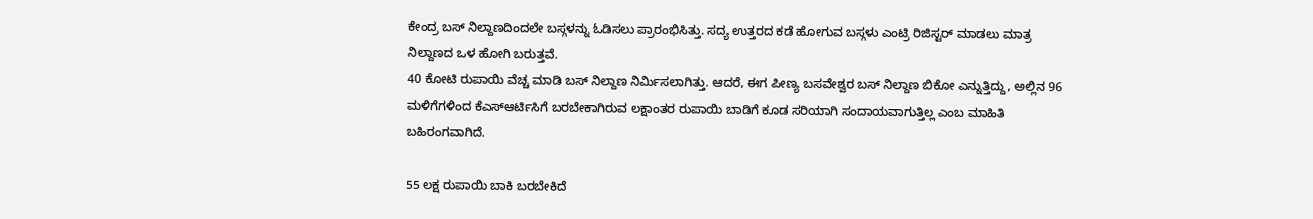ಕೇಂದ್ರ ಬಸ್ ನಿಲ್ದಾಣದಿಂದಲೇ ಬಸ್ಗಳನ್ನು ಓಡಿಸಲು ಪ್ರಾರಂಭಿಸಿತ್ತು. ಸದ್ಯ ಉತ್ತರದ ಕಡೆ ಹೋಗುವ ಬಸ್ಗಳು ಎಂಟ್ರಿ ರಿಜಿಸ್ಟರ್ ಮಾಡಲು ಮಾತ್ರ ನಿಲ್ದಾಣದ ಒಳ ಹೋಗಿ ಬರುತ್ತವೆ.
40 ಕೋಟಿ ರುಪಾಯಿ ವೆಚ್ಚ ಮಾಡಿ ಬಸ್ ನಿಲ್ದಾಣ ನಿರ್ಮಿಸಲಾಗಿತ್ತು. ಆದರೆ, ಈಗ ಪೀಣ್ಯ ಬಸವೇಶ್ವರ ಬಸ್ ನಿಲ್ದಾಣ ಬಿಕೋ ಎನ್ನುತ್ತಿದ್ದು, ಅಲ್ಲಿನ 96 ಮಳಿಗೆಗಳಿಂದ ಕೆಎಸ್ಆರ್ಟಿಸಿಗೆ ಬರಬೇಕಾಗಿರುವ ಲಕ್ಷಾಂತರ ರುಪಾಯಿ ಬಾಡಿಗೆ ಕೂಡ ಸರಿಯಾಗಿ ಸಂದಾಯವಾಗುತ್ತಿಲ್ಲ ಎಂಬ ಮಾಹಿತಿ ಬಹಿರಂಗವಾಗಿದೆ.

55 ಲಕ್ಷ ರುಪಾಯಿ ಬಾಕಿ ಬರಬೇಕಿದೆ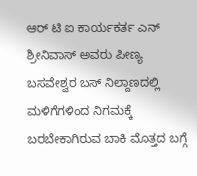ಆರ್ ಟಿ ಐ ಕಾರ್ಯಕರ್ತ ಎನ್ ಶ್ರೀನಿವಾಸ್ ಅವರು ಪೀಣ್ಯ ಬಸವೇಶ್ವರ ಬಸ್ ನಿಲ್ದಾಣದಲ್ಲಿ ಮಳಿಗೆಗಳಿಂದ ನಿಗಮಕ್ಕೆ ಬರಬೇಕಾಗಿರುವ ಬಾಕಿ ಮೊತ್ತದ ಬಗ್ಗೆ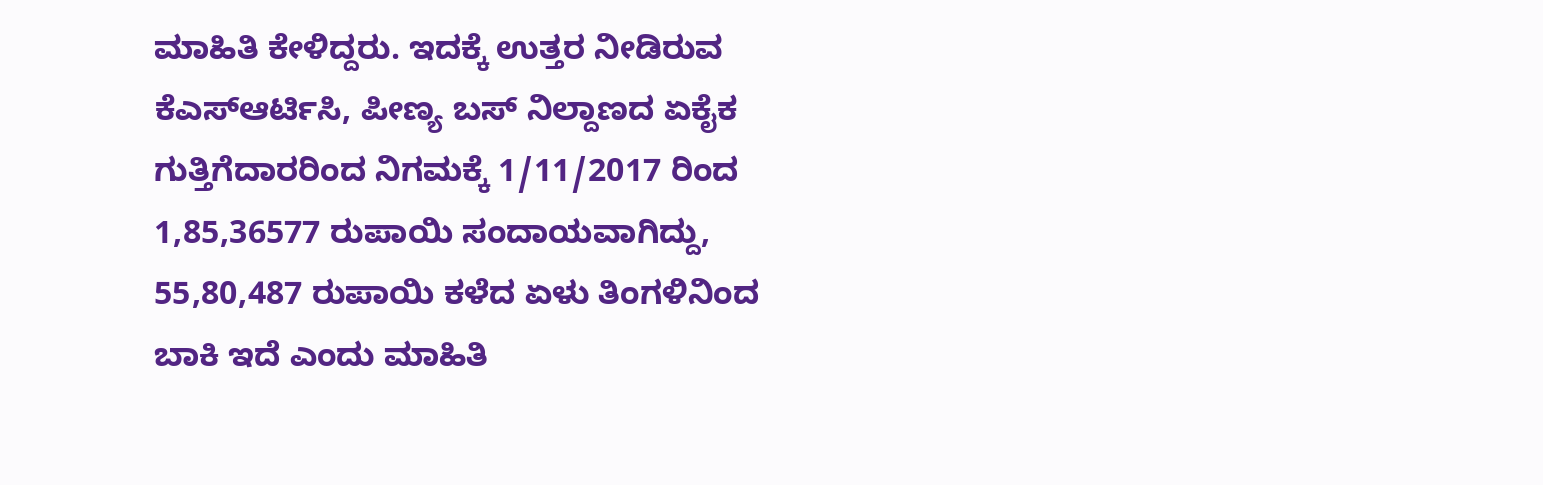ಮಾಹಿತಿ ಕೇಳಿದ್ದರು. ಇದಕ್ಕೆ ಉತ್ತರ ನೀಡಿರುವ ಕೆಎಸ್ಆರ್ಟಿಸಿ, ಪೀಣ್ಯ ಬಸ್ ನಿಲ್ದಾಣದ ಏಕೈಕ ಗುತ್ತಿಗೆದಾರರಿಂದ ನಿಗಮಕ್ಕೆ 1/11/2017 ರಿಂದ 1,85,36577 ರುಪಾಯಿ ಸಂದಾಯವಾಗಿದ್ದು, 55,80,487 ರುಪಾಯಿ ಕಳೆದ ಏಳು ತಿಂಗಳಿನಿಂದ ಬಾಕಿ ಇದೆ ಎಂದು ಮಾಹಿತಿ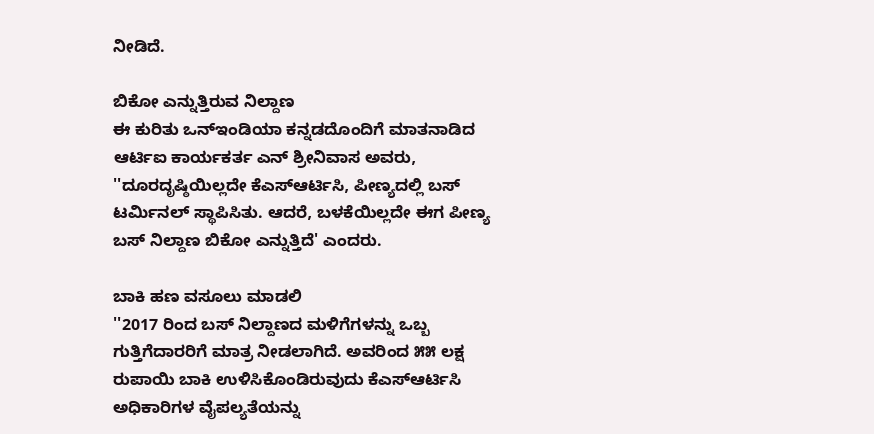ನೀಡಿದೆ.

ಬಿಕೋ ಎನ್ನುತ್ತಿರುವ ನಿಲ್ದಾಣ
ಈ ಕುರಿತು ಒನ್ಇಂಡಿಯಾ ಕನ್ನಡದೊಂದಿಗೆ ಮಾತನಾಡಿದ ಆರ್ಟಿಐ ಕಾರ್ಯಕರ್ತ ಎನ್ ಶ್ರೀನಿವಾಸ ಅವರು, ''ದೂರದೃಷ್ಠಿಯಿಲ್ಲದೇ ಕೆಎಸ್ಆರ್ಟಿಸಿ, ಪೀಣ್ಯದಲ್ಲಿ ಬಸ್ ಟರ್ಮಿನಲ್ ಸ್ಥಾಪಿಸಿತು. ಆದರೆ, ಬಳಕೆಯಿಲ್ಲದೇ ಈಗ ಪೀಣ್ಯ ಬಸ್ ನಿಲ್ದಾಣ ಬಿಕೋ ಎನ್ನುತ್ತಿದೆ' ಎಂದರು.

ಬಾಕಿ ಹಣ ವಸೂಲು ಮಾಡಲಿ
''2017 ರಿಂದ ಬಸ್ ನಿಲ್ದಾಣದ ಮಳಿಗೆಗಳನ್ನು ಒಬ್ಬ ಗುತ್ತಿಗೆದಾರರಿಗೆ ಮಾತ್ರ ನೀಡಲಾಗಿದೆ. ಅವರಿಂದ ೫೫ ಲಕ್ಷ ರುಪಾಯಿ ಬಾಕಿ ಉಳಿಸಿಕೊಂಡಿರುವುದು ಕೆಎಸ್ಆರ್ಟಿಸಿ ಅಧಿಕಾರಿಗಳ ವೈಪಲ್ಯತೆಯನ್ನು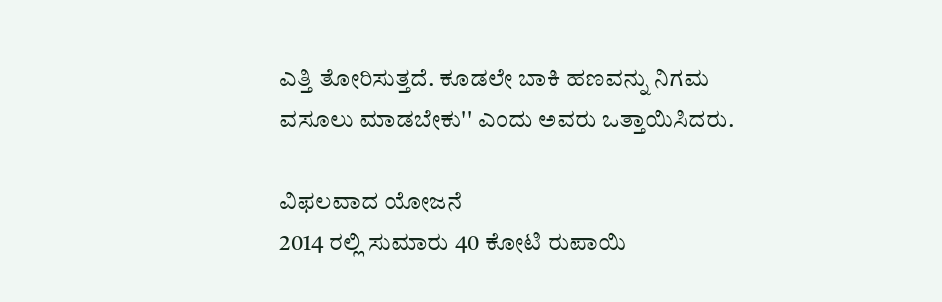ಎತ್ತಿ ತೋರಿಸುತ್ತದೆ. ಕೂಡಲೇ ಬಾಕಿ ಹಣವನ್ನು ನಿಗಮ ವಸೂಲು ಮಾಡಬೇಕು'' ಎಂದು ಅವರು ಒತ್ತಾಯಿಸಿದರು.

ವಿಫಲವಾದ ಯೋಜನೆ
2014 ರಲ್ಲಿ ಸುಮಾರು 40 ಕೋಟಿ ರುಪಾಯಿ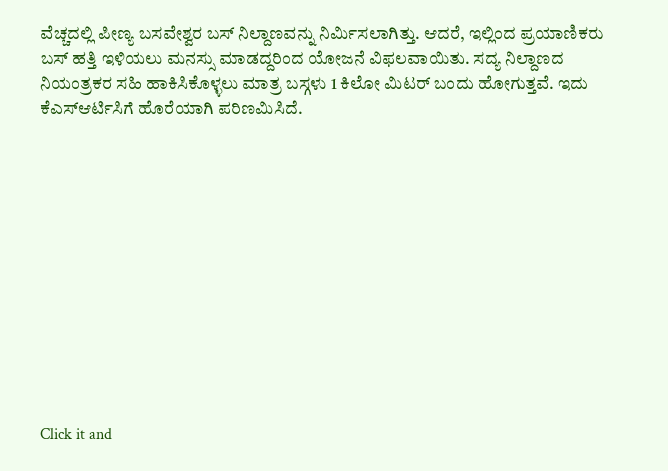ವೆಚ್ಚದಲ್ಲಿ ಪೀಣ್ಯ ಬಸವೇಶ್ವರ ಬಸ್ ನಿಲ್ದಾಣವನ್ನು ನಿರ್ಮಿಸಲಾಗಿತ್ತು. ಆದರೆ, ಇಲ್ಲಿಂದ ಪ್ರಯಾಣಿಕರು ಬಸ್ ಹತ್ತಿ ಇಳಿಯಲು ಮನಸ್ಸು ಮಾಡದ್ದರಿಂದ ಯೋಜನೆ ವಿಫಲವಾಯಿತು. ಸದ್ಯ ನಿಲ್ದಾಣದ ನಿಯಂತ್ರಕರ ಸಹಿ ಹಾಕಿಸಿಕೊಳ್ಳಲು ಮಾತ್ರ ಬಸ್ಗಳು 1 ಕಿಲೋ ಮಿಟರ್ ಬಂದು ಹೋಗುತ್ತವೆ. ಇದು ಕೆಎಸ್ಆರ್ಟಿಸಿಗೆ ಹೊರೆಯಾಗಿ ಪರಿಣಮಿಸಿದೆ.












Click it and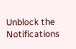Unblock the Notifications